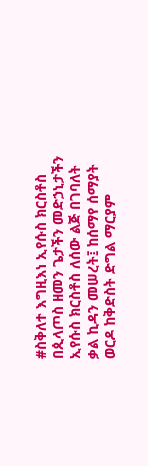#ስቅለተ እግዚእነ ኢየሱስ ክርስቶስ በጲላጦስ ዘመን ጌታችን መድኃኒታችን ኢየሱስ ክርስቶስ ለሰው ልጅ በገባለት ቃል ኪዳን መሠረት፤ ከሰማየ ሰማያት ወርዶ ከቅድስት ድግል ማርያም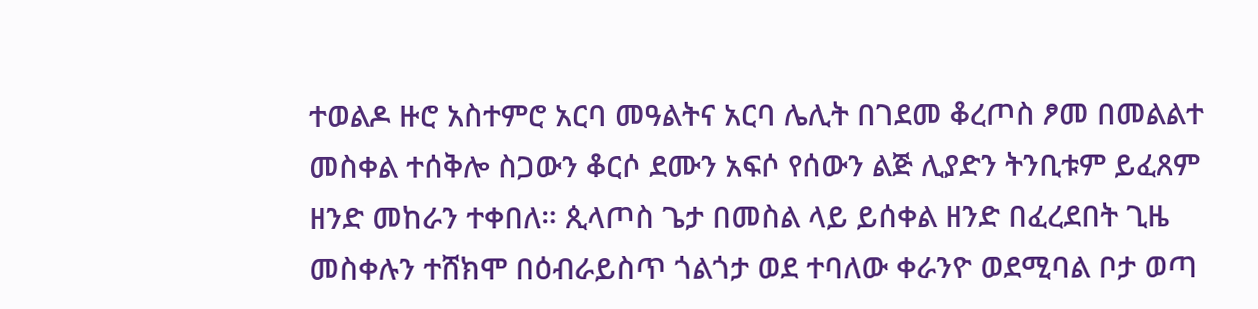ተወልዶ ዙሮ አስተምሮ አርባ መዓልትና አርባ ሌሊት በገደመ ቆረጦስ ፆመ በመልልተ መስቀል ተሰቅሎ ስጋውን ቆርሶ ደሙን አፍሶ የሰውን ልጅ ሊያድን ትንቢቱም ይፈጸም ዘንድ መከራን ተቀበለ። ጲላጦስ ጌታ በመስል ላይ ይሰቀል ዘንድ በፈረደበት ጊዜ መስቀሉን ተሸክሞ በዕብራይስጥ ጎልጎታ ወደ ተባለው ቀራንዮ ወደሚባል ቦታ ወጣ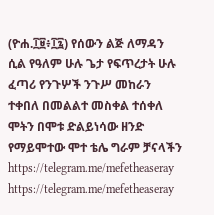(ዮሐ.፲፱፥፲፯) የሰውን ልጅ ለማዳን ሲል የዓለም ሁሉ ጌታ የፍጥረታት ሁሉ ፈጣሪ የንጉሦች ንጉሥ መከራን ተቀበለ በመልልተ መስቀል ተሰቀለ ሞትን በሞቱ ድልይነሳው ዘንድ የማይሞተው ሞተ ቴሌ ግራም ቻናላችን https://telegram.me/mefetheaseray https://telegram.me/mefetheaseray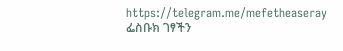https://telegram.me/mefetheaseray ፌስቡክ ገፃችን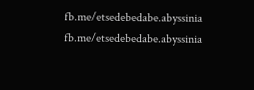fb.me/etsedebedabe.abyssinia fb.me/etsedebedabe.abyssinia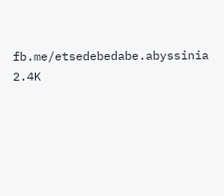fb.me/etsedebedabe.abyssinia 2.4K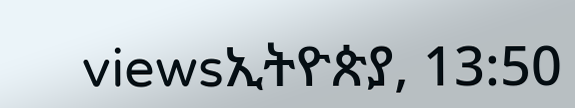viewsኢትዮጵያ, 13:50